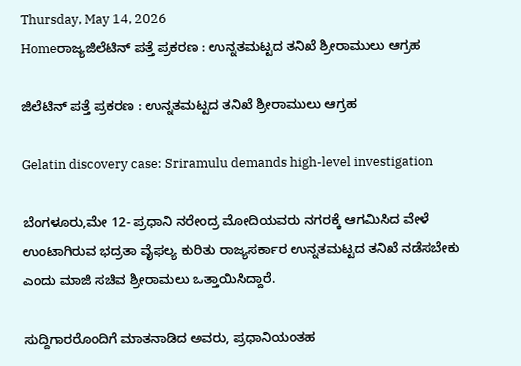Thursday, May 14, 2026
Homeರಾಜ್ಯಜಿಲೆಟಿನ್‌ ಪತ್ತೆ ಪ್ರಕರಣ : ಉನ್ನತಮಟ್ಟದ ತನಿಖೆ ಶ್ರೀರಾಮುಲು ಆಗ್ರಹ

ಜಿಲೆಟಿನ್‌ ಪತ್ತೆ ಪ್ರಕರಣ : ಉನ್ನತಮಟ್ಟದ ತನಿಖೆ ಶ್ರೀರಾಮುಲು ಆಗ್ರಹ

Gelatin discovery case: Sriramulu demands high-level investigation

ಬೆಂಗಳೂರು,ಮೇ 12- ಪ್ರಧಾನಿ ನರೇಂದ್ರ ಮೋದಿಯವರು ನಗರಕ್ಕೆ ಆಗಮಿಸಿದ ವೇಳೆ ಉಂಟಾಗಿರುವ ಭದ್ರತಾ ವೈಫಲ್ಯ ಕುರಿತು ರಾಜ್ಯಸರ್ಕಾರ ಉನ್ನತಮಟ್ಟದ ತನಿಖೆ ನಡೆಸಬೇಕು ಎಂದು ಮಾಜಿ ಸಚಿವ ಶ್ರೀರಾಮಲು ಒತ್ತಾಯಿಸಿದ್ದಾರೆ.

ಸುದ್ದಿಗಾರರೊಂದಿಗೆ ಮಾತನಾಡಿದ ಅವರು, ಪ್ರಧಾನಿಯಂತಹ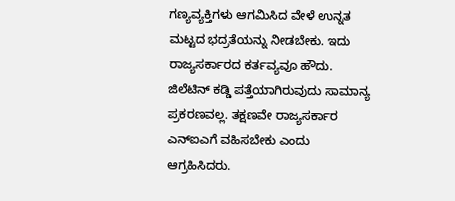ಗಣ್ಯವ್ಯಕ್ತಿಗಳು ಆಗಮಿಸಿದ ವೇಳೆ ಉನ್ನತ ಮಟ್ಟದ ಭದ್ರತೆಯನ್ನು ನೀಡಬೇಕು. ಇದು ರಾಜ್ಯಸರ್ಕಾರದ ಕರ್ತವ್ಯವೂ ಹೌದು. ಜಿಲೆಟಿನ್‌ ಕಡ್ಡಿ ಪತ್ತೆಯಾಗಿರುವುದು ಸಾಮಾನ್ಯ ಪ್ರಕರಣವಲ್ಲ. ತಕ್ಷಣವೇ ರಾಜ್ಯಸರ್ಕಾರ ಎನ್‌ಐಎಗೆ ವಹಿಸಬೇಕು ಎಂದು ಆಗ್ರಹಿಸಿದರು.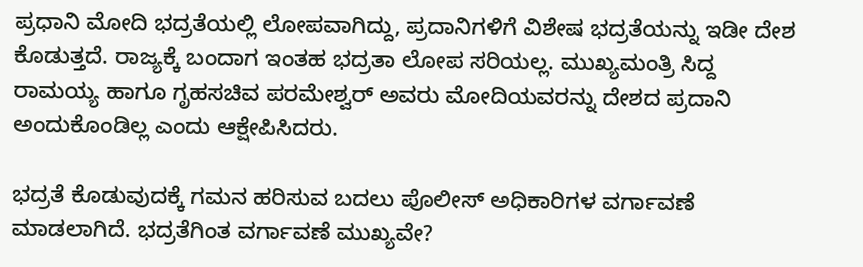ಪ್ರಧಾನಿ ಮೋದಿ ಭದ್ರತೆಯಲ್ಲಿ ಲೋಪವಾಗಿದ್ದು, ಪ್ರದಾನಿಗಳಿಗೆ ವಿಶೇಷ ಭದ್ರತೆಯನ್ನು ಇಡೀ ದೇಶ ಕೊಡುತ್ತದೆ. ರಾಜ್ಯಕ್ಕೆ ಬಂದಾಗ ಇಂತಹ ಭದ್ರತಾ ಲೋಪ ಸರಿಯಲ್ಲ. ಮುಖ್ಯಮಂತ್ರಿ ಸಿದ್ದ ರಾಮಯ್ಯ ಹಾಗೂ ಗೃಹಸಚಿವ ಪರಮೇಶ್ವರ್‌ ಅವರು ಮೋದಿಯವರನ್ನು ದೇಶದ ಪ್ರದಾನಿ ಅಂದುಕೊಂಡಿಲ್ಲ ಎಂದು ಆಕ್ಷೇಪಿಸಿದರು.

ಭದ್ರತೆ ಕೊಡುವುದಕ್ಕೆ ಗಮನ ಹರಿಸುವ ಬದಲು ಪೊಲೀಸ್‌‍ ಅಧಿಕಾರಿಗಳ ವರ್ಗಾವಣೆ ಮಾಡಲಾಗಿದೆ. ಭದ್ರತೆಗಿಂತ ವರ್ಗಾವಣೆ ಮುಖ್ಯವೇ?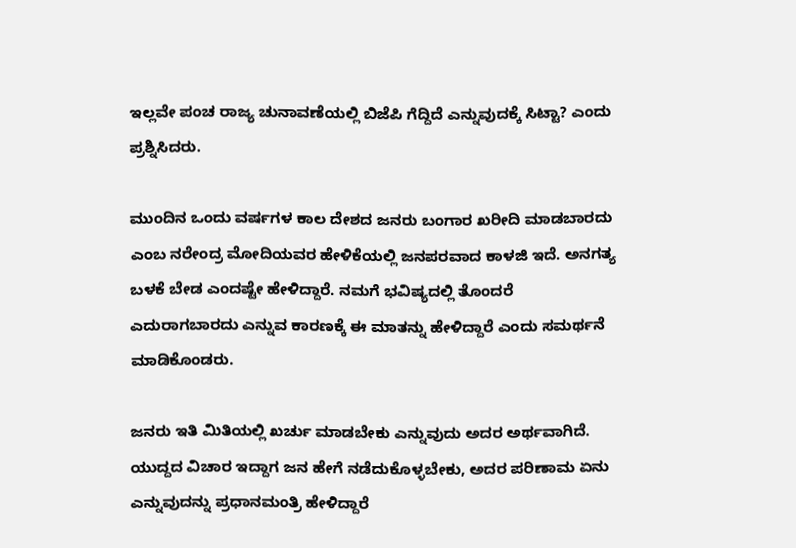ಇಲ್ಲವೇ ಪಂಚ ರಾಜ್ಯ ಚುನಾವಣೆಯಲ್ಲಿ ಬಿಜೆಪಿ ಗೆದ್ದಿದೆ ಎನ್ನುವುದಕ್ಕೆ ಸಿಟ್ಟಾ? ಎಂದು ಪ್ರಶ್ನಿಸಿದರು.

ಮುಂದಿನ ಒಂದು ವರ್ಷಗಳ ಕಾಲ ದೇಶದ ಜನರು ಬಂಗಾರ ಖರೀದಿ ಮಾಡಬಾರದು ಎಂಬ ನರೇಂದ್ರ ಮೋದಿಯವರ ಹೇಳಿಕೆಯಲ್ಲಿ ಜನಪರವಾದ ಕಾಳಜಿ ಇದೆ. ಅನಗತ್ಯ ಬಳಕೆ ಬೇಡ ಎಂದಷ್ಟೇ ಹೇಳಿದ್ದಾರೆ. ನಮಗೆ ಭವಿಷ್ಯದಲ್ಲಿ ತೊಂದರೆ ಎದುರಾಗಬಾರದು ಎನ್ನುವ ಕಾರಣಕ್ಕೆ ಈ ಮಾತನ್ನು ಹೇಳಿದ್ದಾರೆ ಎಂದು ಸಮರ್ಥನೆ ಮಾಡಿಕೊಂಡರು.

ಜನರು ಇತಿ ಮಿತಿಯಲ್ಲಿ ಖರ್ಚು ಮಾಡಬೇಕು ಎನ್ನುವುದು ಅದರ ಅರ್ಥವಾಗಿದೆ. ಯುದ್ದದ ವಿಚಾರ ಇದ್ದಾಗ ಜನ ಹೇಗೆ ನಡೆದುಕೊಳ್ಳಬೇಕು, ಅದರ ಪರಿಣಾಮ ಏನು ಎನ್ನುವುದನ್ನು ಪ್ರಧಾನಮಂತ್ರಿ ಹೇಳಿದ್ದಾರೆ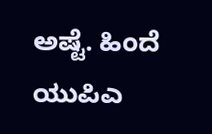ಅಷ್ಟೆ. ಹಿಂದೆ ಯುಪಿಎ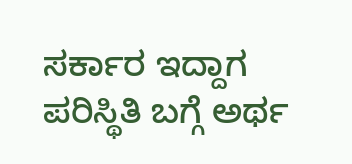ಸರ್ಕಾರ ಇದ್ದಾಗ ಪರಿಸ್ಥಿತಿ ಬಗ್ಗೆ ಅರ್ಥ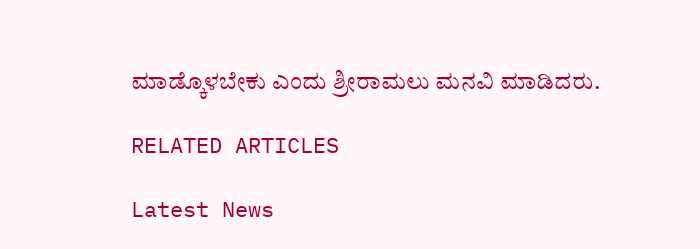ಮಾಡ್ಕೊಳಬೇಕು ಎಂದು ಶ್ರೀರಾಮಲು ಮನವಿ ಮಾಡಿದರು.

RELATED ARTICLES

Latest News